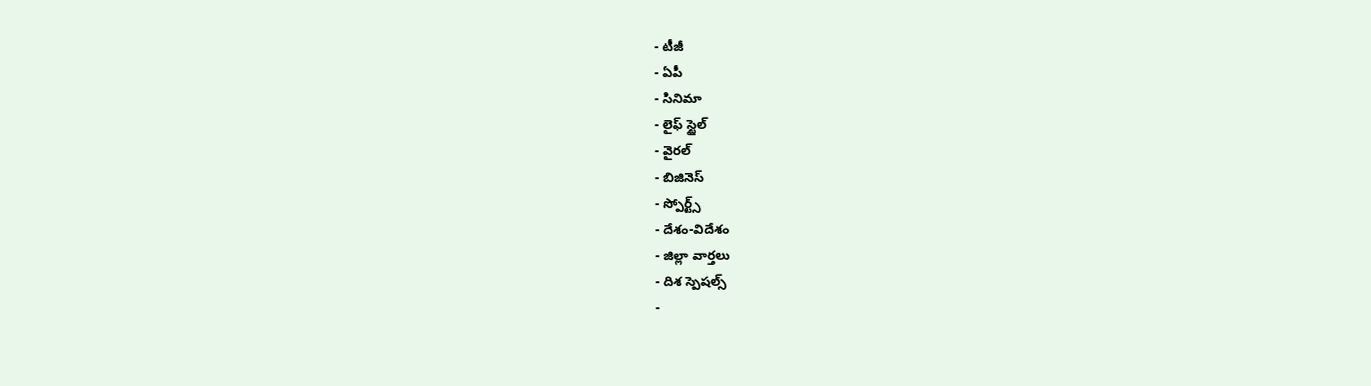- టీజీ
- ఏపీ
- సినిమా
- లైఫ్ స్టైల్
- వైరల్
- బిజినెస్
- స్పోర్ట్స్
- దేశం-విదేశం
- జిల్లా వార్తలు
- దిశ స్పెషల్స్
-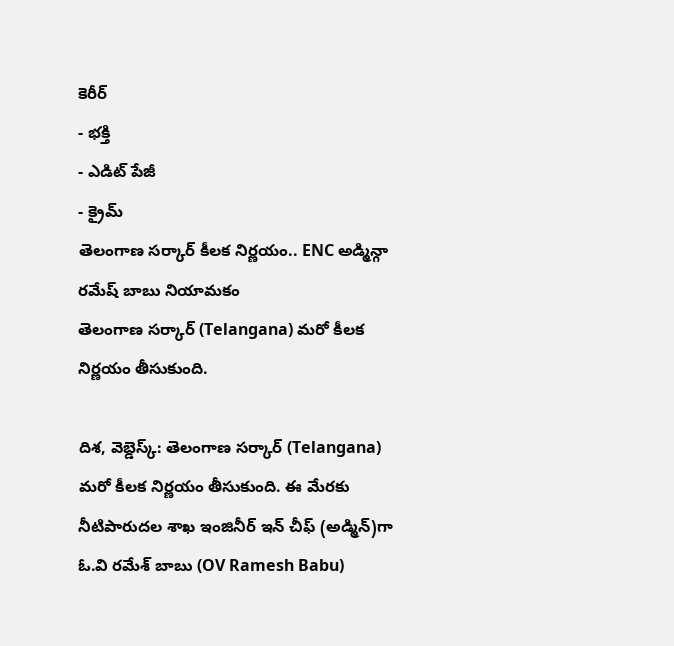కెరీర్
- భక్తి
- ఎడిట్ పేజీ
- క్రైమ్
తెలంగాణ సర్కార్ కీలక నిర్ణయం.. ENC అడ్మిన్గా రమేష్ బాబు నియామకం
తెలంగాణ సర్కార్ (Telangana) మరో కీలక నిర్ణయం తీసుకుంది.

దిశ, వెబ్డెస్క్: తెలంగాణ సర్కార్ (Telangana) మరో కీలక నిర్ణయం తీసుకుంది. ఈ మేరకు నీటిపారుదల శాఖ ఇంజినీర్ ఇన్ చీఫ్ (అడ్మిన్)గా ఓ.వి రమేశ్ బాబు (OV Ramesh Babu)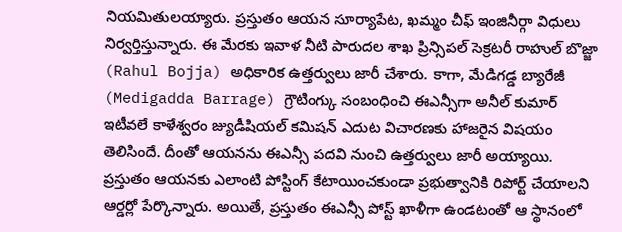నియమితులయ్యారు. ప్రస్తుతం ఆయన సూర్యాపేట, ఖమ్మం చీఫ్ ఇంజినీర్గా విధులు నిర్వర్తిస్తున్నారు. ఈ మేరకు ఇవాళ నీటి పారుదల శాఖ ప్రిన్సిపల్ సెక్రటరీ రాహుల్ బొజ్జా (Rahul Bojja) అధికారిక ఉత్తర్వులు జారీ చేశారు. కాగా, మేడిగడ్డ బ్యారేజీ (Medigadda Barrage) గ్రౌటింగ్కు సంబంధించి ఈఎన్సీగా అనీల్ కుమార్ ఇటీవలే కాళేశ్వరం జ్యుడీషియల్ కమిషన్ ఎదుట విచారణకు హాజరైన విషయం తెలిసిందే. దీంతో ఆయనను ఈఎన్సీ పదవి నుంచి ఉత్తర్వులు జారీ అయ్యాయి. ప్రస్తుతం ఆయనకు ఎలాంటి పోస్టింగ్ కేటాయించకుండా ప్రభుత్వానికి రిపోర్ట్ చేయాలని ఆర్డర్లో పేర్కొన్నారు. అయితే, ప్రస్తుతం ఈఎన్సీ పోస్ట్ ఖాళీగా ఉండటంతో ఆ స్థానంలో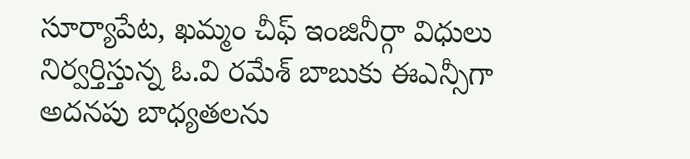సూర్యాపేట, ఖమ్మం చీఫ్ ఇంజినీర్గా విధులు నిర్వర్తిస్తున్న ఓ.వి రమేశ్ బాబుకు ఈఎన్సీగా అదనపు బాధ్యతలను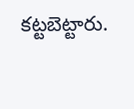కట్టబెట్టారు.